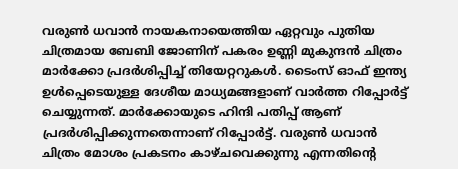വരുണ്‍ ധവാന്‍ നായകനായെത്തിയ ഏറ്റവും പുതിയ ചിത്രമായ ബേബി ജോണിന് പകരം ഉണ്ണി മുകുന്ദന്‍ ചിത്രം മാര്‍ക്കോ പ്രദര്‍ശിപ്പിച്ച് തിയേറ്ററുകള്‍. ടൈംസ് ഓഫ് ഇന്ത്യ ഉള്‍പ്പെടെയുള്ള ദേശീയ മാധ്യമങ്ങളാണ് വാര്‍ത്ത റിപ്പോര്‍ട്ട് ചെയ്യുന്നത്. മാര്‍ക്കോയുടെ ഹിന്ദി പതിപ്പ് ആണ് പ്രദര്‍ശിപ്പിക്കുന്നതെന്നാണ് റിപ്പോര്‍ട്ട്. വരുണ്‍ ധവാന്‍ ചിത്രം മോശം പ്രകടനം കാഴ്ചവെക്കുന്നു എന്നതിന്റെ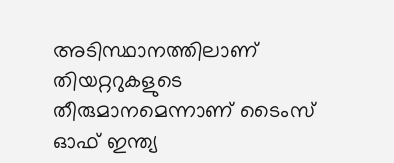അടിസ്ഥാനത്തിലാണ് തിയറ്ററുകളുടെ തീരുമാനമെന്നാണ് ടൈംസ് ഓഫ് ഇന്ത്യ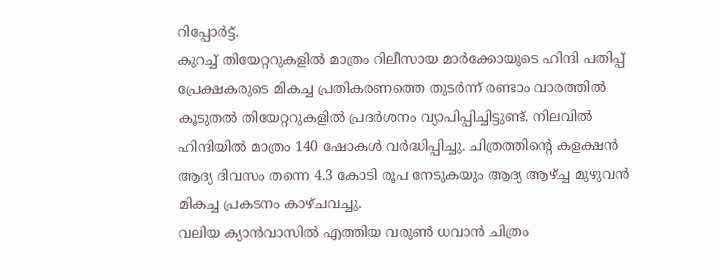റിപ്പോര്‍ട്ട്.
കുറച്ച് തിയേറ്ററുകളില്‍ മാത്രം റിലീസായ മാര്‍ക്കോയുടെ ഹിന്ദി പതിപ്പ് പ്രേക്ഷകരുടെ മികച്ച പ്രതികരണത്തെ തുടര്‍ന്ന് രണ്ടാം വാരത്തില്‍ കൂടുതല്‍ തിയേറ്ററുകളില്‍ പ്രദര്‍ശനം വ്യാപിപ്പിച്ചിട്ടുണ്ട്. നിലവില്‍ ഹിന്ദിയില്‍ മാത്രം 140 ഷോകള്‍ വര്‍ദ്ധിപ്പിച്ചു. ചിത്രത്തിന്റെ കളക്ഷന്‍ ആദ്യ ദിവസം തന്നെ 4.3 കോടി രൂപ നേടുകയും ആദ്യ ആഴ്ച്ച മുഴുവന്‍ മികച്ച പ്രകടനം കാഴ്ചവച്ചു.
വലിയ ക്യാന്‍വാസില്‍ എത്തിയ വരുണ്‍ ധവാന്‍ ചിത്രം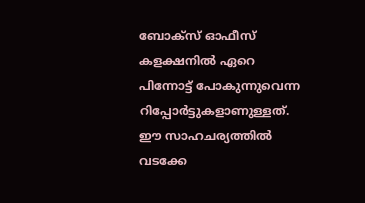ബോക്‌സ് ഓഫീസ് കളക്ഷനില്‍ ഏറെ പിന്നോട്ട് പോകുന്നുവെന്ന റിപ്പോര്‍ട്ടുകളാണുള്ളത്. ഈ സാഹചര്യത്തില്‍ വടക്കേ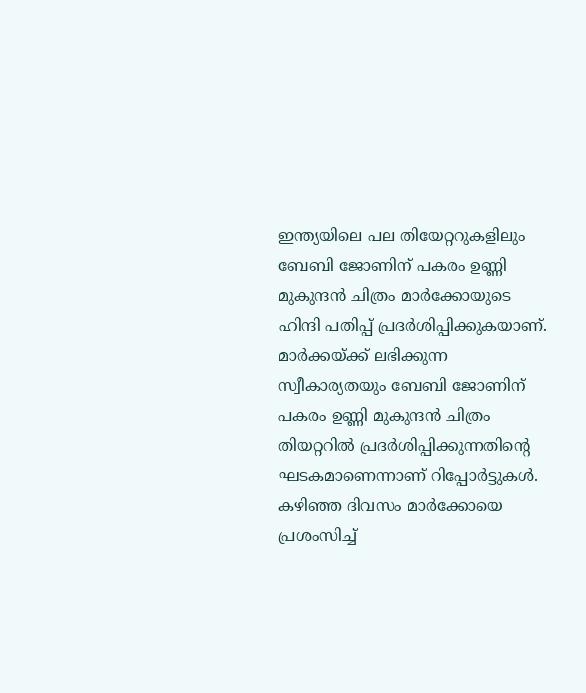ഇന്ത്യയിലെ പല തിയേറ്ററുകളിലും ബേബി ജോണിന് പകരം ഉണ്ണി മുകുന്ദന്‍ ചിത്രം മാര്‍ക്കോയുടെ ഹിന്ദി പതിപ്പ് പ്രദര്‍ശിപ്പിക്കുകയാണ്. മാര്‍ക്കയ്ക്ക് ലഭിക്കുന്ന സ്വീകാര്യതയും ബേബി ജോണിന് പകരം ഉണ്ണി മുകുന്ദന്‍ ചിത്രം തിയറ്ററില്‍ പ്രദര്‍ശിപ്പിക്കുന്നതിന്റെ ഘടകമാണെന്നാണ് റിപ്പോര്‍ട്ടുകള്‍.
കഴിഞ്ഞ ദിവസം മാര്‍ക്കോയെ പ്രശംസിച്ച്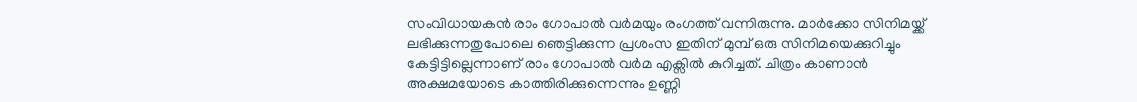സംവിധായകന്‍ രാം ഗോപാല്‍ വര്‍മയും രംഗത്ത് വന്നിരുന്നു. മാര്‍ക്കോ സിനിമയ്ക്ക് ലഭിക്കുന്നതുപോലെ ഞെട്ടിക്കുന്ന പ്രശംസ ഇതിന് മുമ്പ് ഒരു സിനിമയെക്കുറിച്ചും കേട്ടിട്ടില്ലെന്നാണ് രാം ഗോപാല്‍ വര്‍മ എക്സില്‍ കുറിച്ചത്. ചിത്രം കാണാന്‍ അക്ഷമയോടെ കാത്തിരിക്കുന്നെന്നും ഉണ്ണി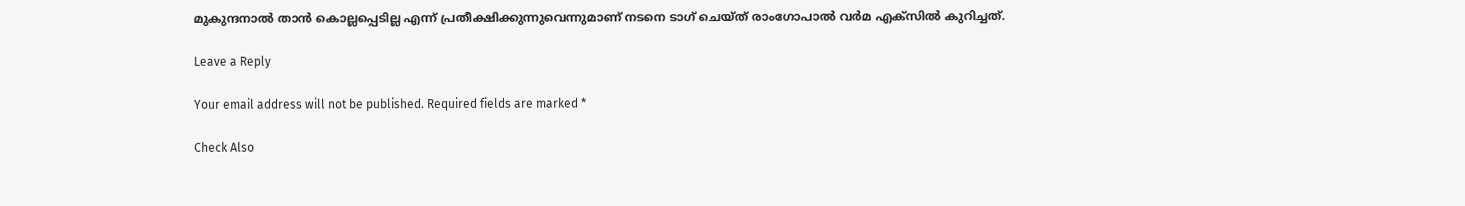മുകുന്ദനാല്‍ താന്‍ കൊല്ലപ്പെടില്ല എന്ന് പ്രതീക്ഷിക്കുന്നുവെന്നുമാണ് നടനെ ടാഗ് ചെയ്ത് രാംഗോപാല്‍ വര്‍മ എക്സില്‍ കുറിച്ചത്.

Leave a Reply

Your email address will not be published. Required fields are marked *

Check Also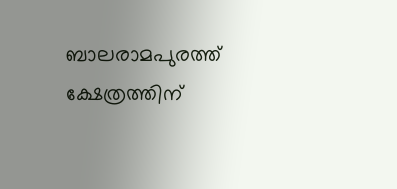ബാലരാമപുരത്ത് ക്ഷേത്രത്തിന്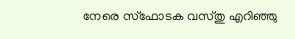നേരെ സ്‌ഫോടക വസ്തു എറിഞ്ഞു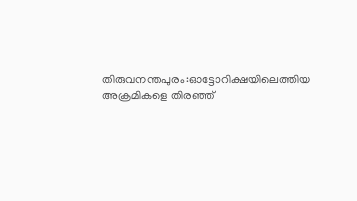തിരുവനന്തപുരം:ഓട്ടോറിക്ഷയിലെത്തിയ അക്രമികളെ തിരഞ്ഞ്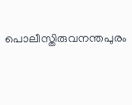പൊലീസ്തിരുവനന്തപുരം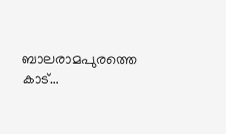ബാലരാമപുരത്തെ കാട്…